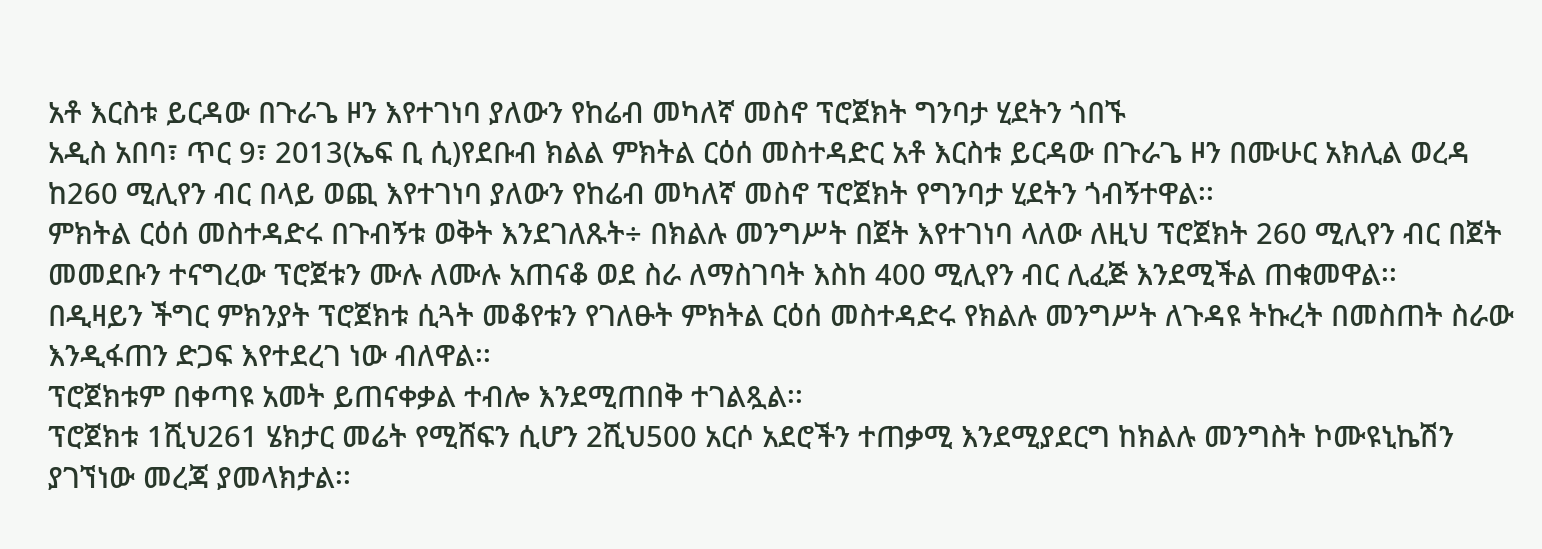አቶ እርስቱ ይርዳው በጉራጌ ዞን እየተገነባ ያለውን የከሬብ መካለኛ መስኖ ፕሮጀክት ግንባታ ሂደትን ጎበኙ
አዲስ አበባ፣ ጥር 9፣ 2013(ኤፍ ቢ ሲ)የደቡብ ክልል ምክትል ርዕሰ መስተዳድር አቶ እርስቱ ይርዳው በጉራጌ ዞን በሙሁር አክሊል ወረዳ ከ260 ሚሊየን ብር በላይ ወጪ እየተገነባ ያለውን የከሬብ መካለኛ መስኖ ፕሮጀክት የግንባታ ሂደትን ጎብኝተዋል፡፡
ምክትል ርዕሰ መስተዳድሩ በጉብኝቱ ወቅት እንደገለጹት÷ በክልሉ መንግሥት በጀት እየተገነባ ላለው ለዚህ ፕሮጀክት 260 ሚሊየን ብር በጀት መመደቡን ተናግረው ፕሮጀቱን ሙሉ ለሙሉ አጠናቆ ወደ ስራ ለማስገባት እስከ 400 ሚሊየን ብር ሊፈጅ እንደሚችል ጠቁመዋል፡፡
በዲዛይን ችግር ምክንያት ፕሮጀክቱ ሲጓት መቆየቱን የገለፁት ምክትል ርዕሰ መስተዳድሩ የክልሉ መንግሥት ለጉዳዩ ትኩረት በመስጠት ስራው እንዲፋጠን ድጋፍ እየተደረገ ነው ብለዋል፡፡
ፕሮጀክቱም በቀጣዩ አመት ይጠናቀቃል ተብሎ እንደሚጠበቅ ተገልጿል፡፡
ፕሮጀክቱ 1ሺህ261 ሄክታር መሬት የሚሸፍን ሲሆን 2ሺህ500 አርሶ አደሮችን ተጠቃሚ እንደሚያደርግ ከክልሉ መንግስት ኮሙዩኒኬሽን ያገኘነው መረጃ ያመላክታል፡፡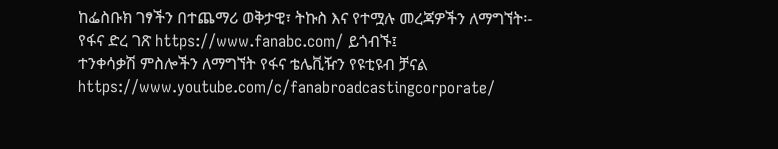ከፌስቡክ ገፃችን በተጨማሪ ወቅታዊ፣ ትኩስ እና የተሟሉ መረጃዎችን ለማግኘት፡-
የፋና ድረ ገጽ https://www.fanabc.com/ ይጎብኙ፤
ተንቀሳቃሽ ምስሎችን ለማግኘት የፋና ቴሌቪዥን የዩቲዩብ ቻናል https://www.youtube.com/c/fanabroadcastingcorporate/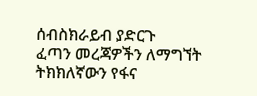ሰብስክራይብ ያድርጉ
ፈጣን መረጃዎችን ለማግኘት ትክክለኛውን የፋና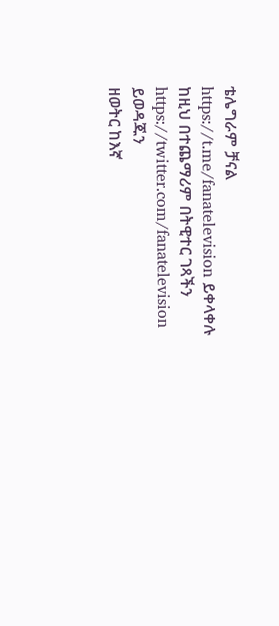ቴሌግራም ቻናል https://t.me/fanatelevision ይቀላቀሉ
ከዚህ በተጨማሪም በትዊተር ገጻችን https://twitter.com/fanatelevision ይወዳጁን
ዘወትር ከእኛ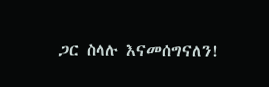ጋር ስላሉ እናመሰግናለን!